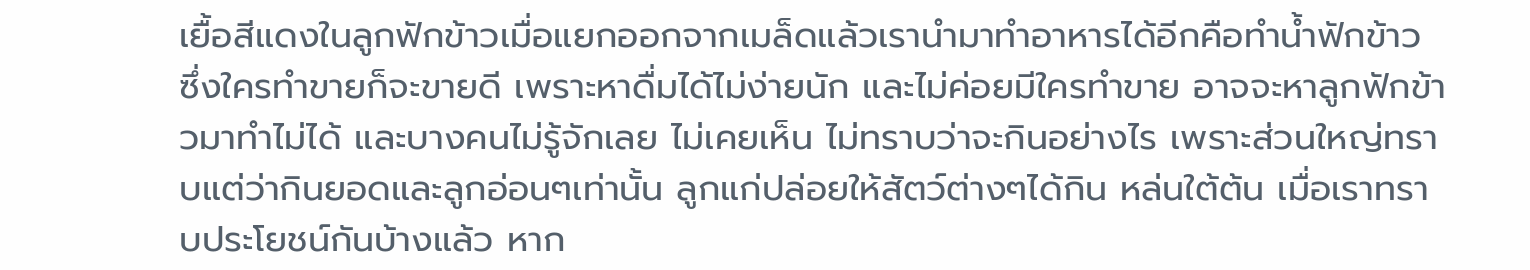เยื้อสีแดงในลูกฟักข้าวเมื่อแยกออกจากเมล็ดแล้วเรานำมาทำอาหารได้อีกคือทำน้ำฟักข้าว ซึ่งใครทำขายก็จะขายดี เพราะหาดื่มได้ไม่ง่ายนัก และไม่ค่อยมีใครทำขาย อาจจะหาลูกฟักข้าวมาทำไม่ได้ และบางคนไม่รู้จักเลย ไม่เคยเห็น ไม่ทราบว่าจะกินอย่างไร เพราะส่วนใหญ่ทราบแต่ว่ากินยอดและลูกอ่อนๆเท่านั้น ลูกแก่ปล่อยให้สัตว์ต่างๆได้กิน หล่นใต้ต้น เมื่อเราทราบประโยชน์กันบ้างแล้ว หาก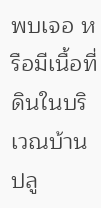พบเจอ หรือมีเนื้อที่ดินในบริเวณบ้านปลู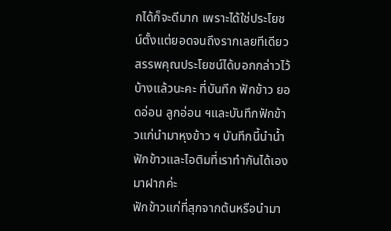กได้ก็จะดีมาก เพราะได้ใช่ประโยชน์ตั้งแต่ยอดจนถึงรากเลยทีเดียว สรรพคุณประโยชน์ได้บอกกล่าวไว้บ้างแล้วนะคะ ที่บันทึก ฟักข้าว ยอดอ่อน ลูกอ่อน ฯและบันทึกฟักข้าวแก่นำมาหุงข้าว ฯ บันทึกนี้นำน้ำฟักข้าวและไอติมที่เราทำกันได้เองมาฝากค่ะ
ฟักข้าวแก่ที่สุกจากต้นหรือนำมา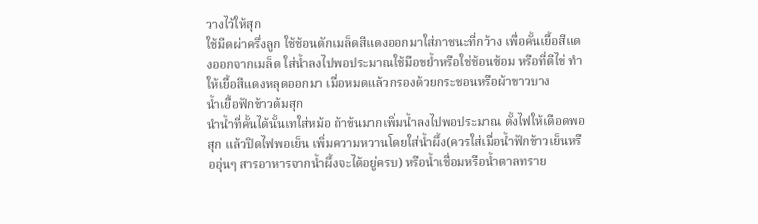วางไว้ให้สุก
ใช้มีดผ่าครึ่งลูก ใช้ช้อนตักเมล็ดสีแดงออกมาใส่ภาชนะที่กว้าง เพื่อคั้นเยื้อสีแดงออกจากเมล็ด ใส่น้ำลงไปพอประมาณใช้มือขย้ำหรือใช่ช้อนซ้อม หรือที่ตีไข่ ทำให้เยื้อสีแดงหลุดออกมา เมื่อหมดแล้วกรองด้วยกระชอนหรือผ้าขาวบาง
น้ำเยื้อฟักข้าวต้มสุก
นำน้ำที่คั้นได้นั้นเทใส่หม้อ ถ้าข้นมากเพิ่มน้ำลงไปพอประมาณ ตั้งไฟให้เดือดพอสุก แล้วปิดไฟพอเย็น เพิ่มความหวานโดยใส่น้ำผึ้ง(ควรใส่เมื่อน้ำฟักข้าวเย็นหรืออุ่นๆ สารอาหารจากน้ำผึ้งจะได้อยู่ครบ) หรือน้ำเชื่อมหรือน้ำตาลทราย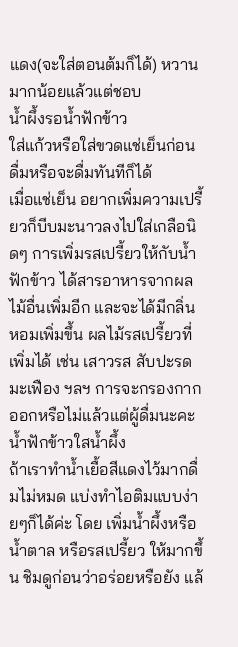แดง(จะใส่ตอนต้มก็ได้) หวานมากน้อยแล้วแต่ชอบ
น้ำผึ้งรอน้ำฟักข้าว
ใส่แก้วหรือใส่ขวดแช่เย็นก่อนดื่มหรือจะดื่มทันทีก็ได้
เมื่อแช่เย็น อยากเพิ่มความเปรี้ยวก็บีบมะนาวลงไปใส่เกลือนิดๆ การเพิ่มรสเปรี้ยวให้กับน้ำฟักข้าว ได้สารอาหารจากผลไม้อื่นเพิ่มอีก และจะได้มีกลิ่นหอมเพิ่มขึ้น ผลไม้รสเปรี้ยวที่เพิ่มได้ เช่น เสาวรส สับปะรด มะเฟือง ฯลฯ การจะกรองกากออกหรือไม่แล้วแต่ผู้ดื่มนะคะ
น้ำฟักข้าวใสน้ำผึ้ง
ถ้าเราทำน้ำเยื้อสีแดงไว้มากดื่มไม่หมด แบ่งทำไอติมแบบง่ายๆก็ได้ค่ะ โดย เพิ่มน้ำผึ้งหรือน้ำตาล หรือรสเปรี้ยว ให้มากขึ้น ชิมดูก่อนว่าอร่อยหรือยัง แล้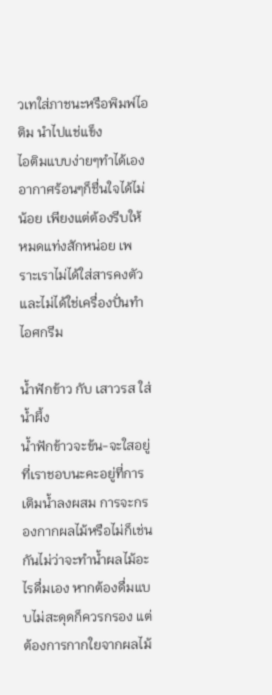วเทใส่ภาชนะหรือพิมพ์ไอติม นำไปแช่แข็ง
ไอติมแบบง่ายๆทำได้เอง อากาศร้อนๆก็ชื่นใจได้ไม่น้อย เพียงแต่ต้องรีบให้หมดแท่งสักหน่อย เพราะเราไม่ได้ใส่สารคงตัว และไม่ได้ใช่เครื่องปั่นทำไอศกรีม

น้ำฟักข้าว กับ เสาวรส ใส่ น้ำผึ้ง
น้ำฟักข้าวจะข้น-จะใสอยู่ที่เราชอบนะคะอยู่ที่การเติมน้ำลงผสม การจะกรองกากผลไม้หรือไม่ก็เช่นกันไม่ว่าจะทำน้ำผลไม้อะไรดื่มเอง หากต้องดื่มแบบไม่สะดุดก็ควรกรอง แต่ต้องการกากใยจากผลไม้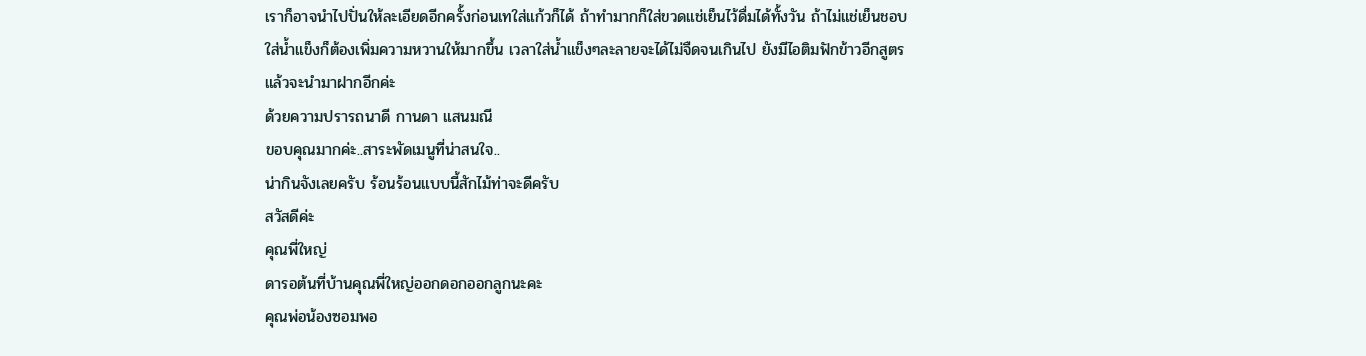เราก็อาจนำไปปั่นให้ละเอียดอีกครั้งก่อนเทใส่แก้วก็ได้ ถ้าทำมากก็ใส่ขวดแช่เย็นไว้ดื่มได้ทั้งวัน ถ้าไม่แช่เย็นชอบใส่น้ำแข็งก็ต้องเพิ่มความหวานให้มากขึ้น เวลาใส่น้ำแข็งๆละลายจะได้ไม่จืดจนเกินไป ยังมีไอติมฟักข้าวอีกสูตรแล้วจะนำมาฝากอีกค่ะ
ด้วยความปรารถนาดี กานดา แสนมณี
ขอบคุณมากค่ะ..สาระพัดเมนูที่น่าสนใจ..
น่ากินจังเลยครับ ร้อนร้อนแบบนี้สักไม้ท่าจะดีครับ
สวัสดีค่ะ
คุณพี่ใหญ่
ดารอต้นที่บ้านคุณพี่ใหญ่ออกดอกออกลูกนะคะ
คุณพ่อน้องซอมพอ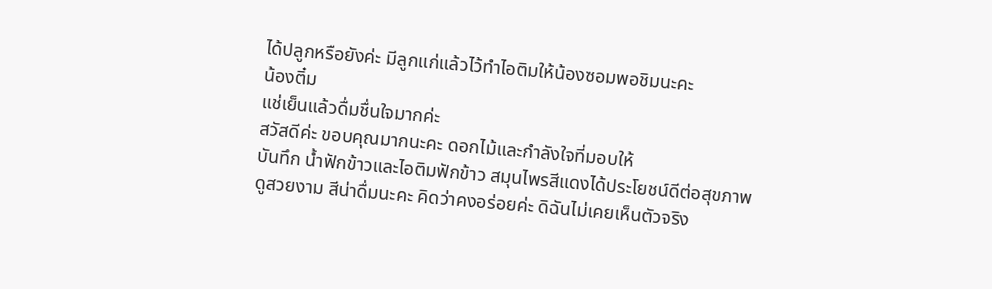ได้ปลูกหรือยังค่ะ มีลูกแก่แล้วไว้ทำไอติมให้น้องซอมพอชิมนะคะ
น้องติ๋ม
แช่เย็นแล้วดื่มชื่นใจมากค่ะ
สวัสดีค่ะ ขอบคุณมากนะคะ ดอกไม้และกำลังใจที่มอบให้
บันทึก น้ำฟักข้าวและไอติมฟักข้าว สมุนไพรสีแดงได้ประโยชน์ดีต่อสุขภาพ
ดูสวยงาม สีน่าดื่มนะคะ คิดว่าคงอร่อยค่ะ ดิฉันไม่เคยเห็นตัวจริง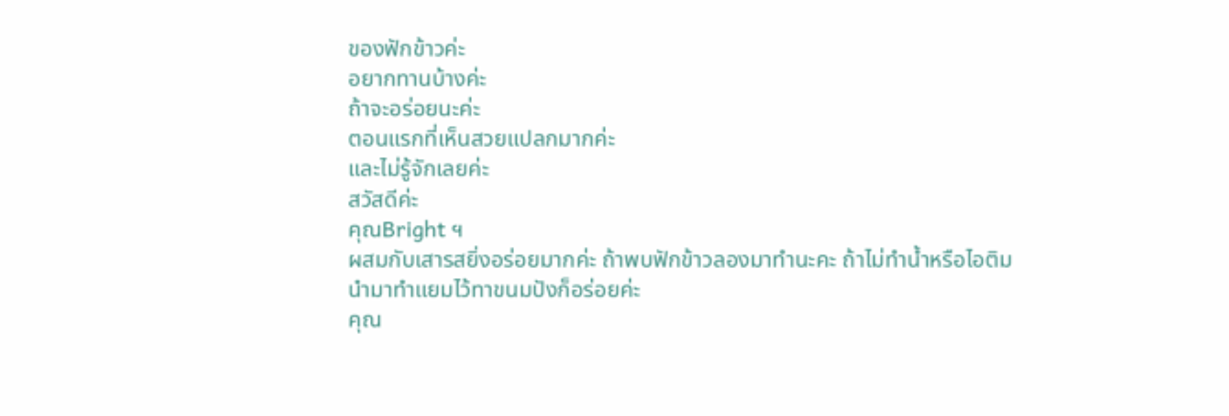ของฟักข้าวค่ะ
อยากทานบ้างค่ะ
ถ้าจะอร่อยนะค่ะ
ตอนแรกที่เห็นสวยแปลกมากค่ะ
และไม่รู้จักเลยค่ะ
สวัสดีค่ะ
คุณBright ฯ
ผสมกับเสารสยิ่งอร่อยมากค่ะ ถ้าพบฟักข้าวลองมาทำนะคะ ถ้าไม่ทำน้ำหรือไอติมนำมาทำแยมไว้ทาขนมปังก็อร่อยค่ะ
คุณ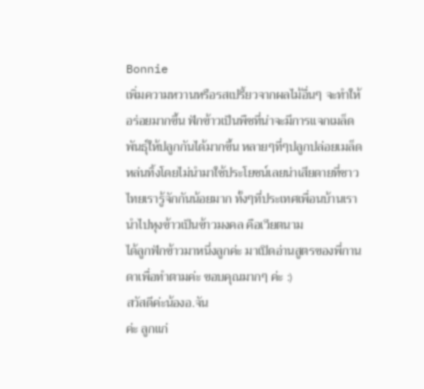Bonnie
เพิ่มความหวานหรือรสเปรี้ยวจากผลไม้อื่นๆ จะทำให้อร่อยมากขึ้น ฟักข้าวเป็นพืชที่น่าจะมีการแจกเมล็ดพันธุ์ให้ปลูกกันได้มากขึ้น หลายๆที่ๆปลูกปล่อยเมล็ดหล่นทิ้งโดยไม่นำมาใช้ประโยชน์เลยน่าเสียดายที่ชาวไทยเรารู้จักกันน้อยมาก ทั้งๆที่ประเทศเพื่อนบ้านเรานำไปหุงข้าวเป็นข้าวมงคล คือเวียตนาม
ได้ลูกฟักข้าวมาหนึ่งลูกค่ะ มาเปิดอ่านสูตรของพี่กานดาเพื่อทำตามค่ะ ขอบคุณมากๆ ค่ะ :)
สวัสดีค่ะน้องอ.จัน
ค่ะ ลูกแก่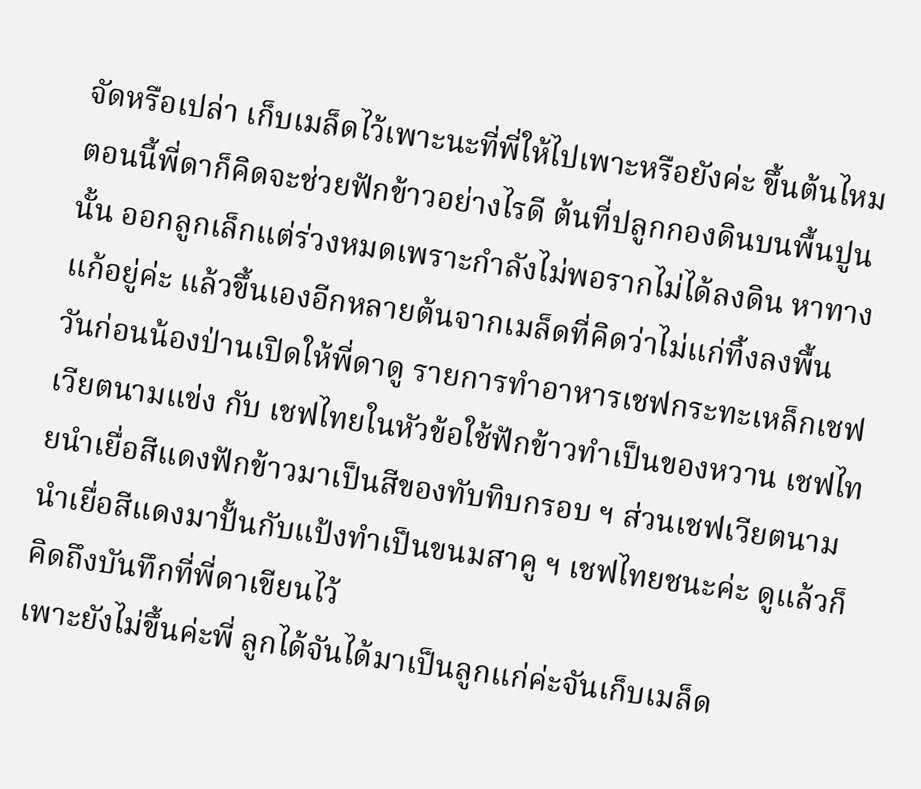จัดหรือเปล่า เก็บเมล็ดไว้เพาะนะที่พี่ให้ไปเพาะหรือยังค่ะ ขึ้นต้นไหม ตอนนี้พี่ดาก็คิดจะช่วยฟักข้าวอย่างไรดี ต้นที่ปลูกกองดินบนพื้นปูนนั้น ออกลูกเล็กแต่ร่วงหมดเพราะกำลังไม่พอรากไม่ได้ลงดิน หาทางแก้อยู่ค่ะ แล้วขึ้นเองอีกหลายต้นจากเมล็ดที่คิดว่าไม่แก่ทิ้งลงพื้น
วันก่อนน้องป่านเปิดให้พี่ดาดู รายการทำอาหารเชฟกระทะเหล็กเชฟเวียตนามแข่ง กับ เชฟไทยในหัวข้อใช้ฟักข้าวทำเป็นของหวาน เชฟไทยนำเยื่อสีแดงฟักข้าวมาเป็นสีของทับทิบกรอบ ฯ ส่วนเชฟเวียตนามนำเยื่อสีแดงมาปั้นกับแป้งทำเป็นขนมสาคู ฯ เชฟไทยชนะค่ะ ดูแล้วก็คิดถึงบันทึกที่พี่ดาเขียนไว้
เพาะยังไม่ขึ้นค่ะพี่ ลูกได้จันได้มาเป็นลูกแก่ค่ะจันเก็บเมล็ด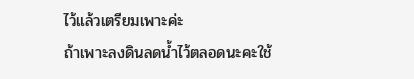ไว้แล้วเตรียมเพาะค่ะ
ถ้าเพาะลงดินลดน้ำไว้ตลอดนะคะใช้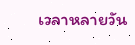เวลาหลายวัน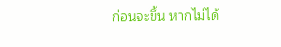ก่อนจะขึ้น หากไม่ได้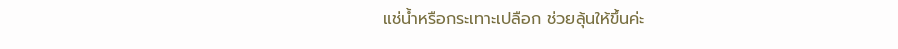แช่น้ำหรือกระเทาะเปลือก ช่วยลุ้นให้ขึ้นค่ะ